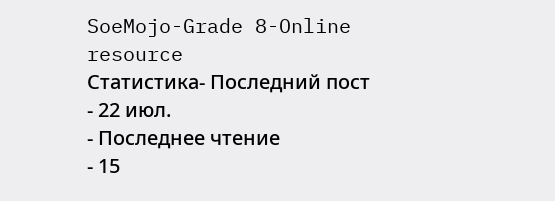SoeMojo-Grade 8-Online resource
Статистика- Последний пост
- 22 июл.
- Последнее чтение
- 15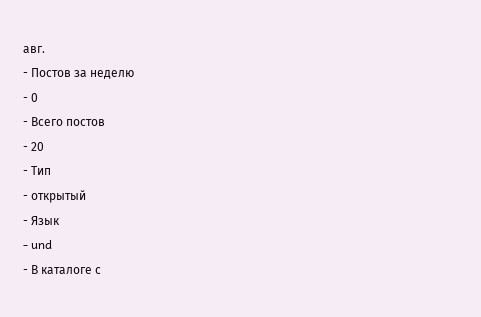авг.
- Постов за неделю
- 0
- Всего постов
- 20
- Тип
- открытый
- Язык
- und
- В каталоге с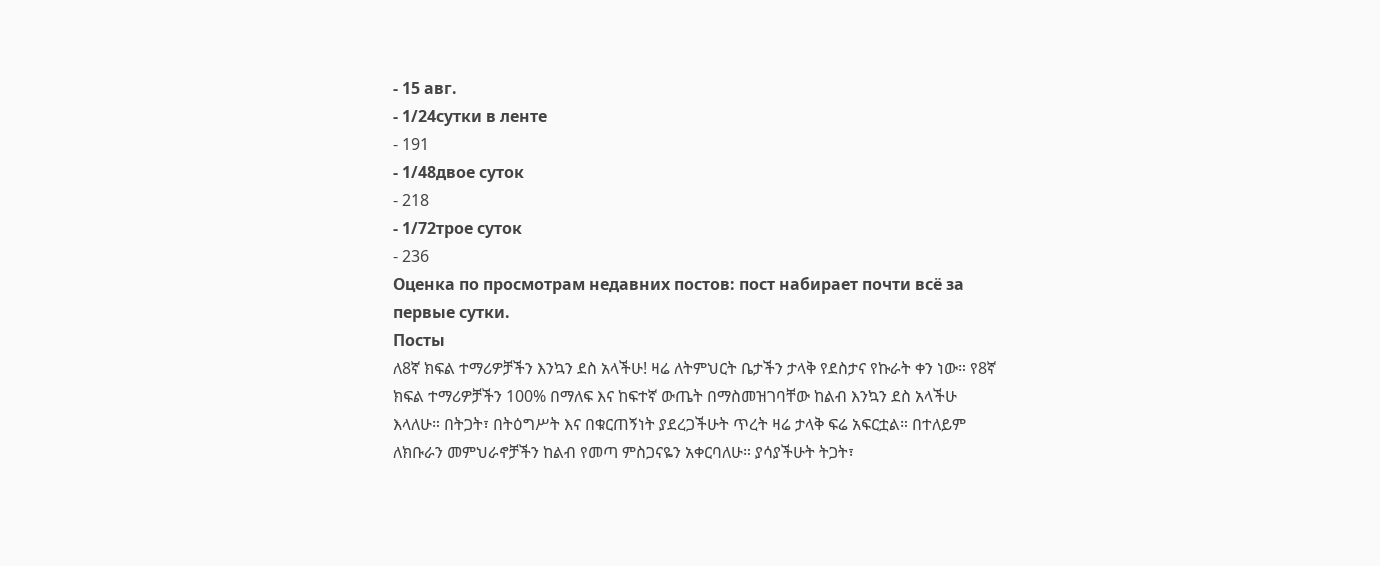- 15 авг.
- 1/24сутки в ленте
- 191
- 1/48двое суток
- 218
- 1/72трое суток
- 236
Оценка по просмотрам недавних постов: пост набирает почти всё за первые сутки.
Посты
ለ8ኛ ክፍል ተማሪዎቻችን እንኳን ደስ አላችሁ! ዛሬ ለትምህርት ቤታችን ታላቅ የደስታና የኩራት ቀን ነው። የ8ኛ ክፍል ተማሪዎቻችን 100% በማለፍ እና ከፍተኛ ውጤት በማስመዝገባቸው ከልብ እንኳን ደስ አላችሁ እላለሁ። በትጋት፣ በትዕግሥት እና በቁርጠኝነት ያደረጋችሁት ጥረት ዛሬ ታላቅ ፍሬ አፍርቷል። በተለይም ለክቡራን መምህራኖቻችን ከልብ የመጣ ምስጋናዬን አቀርባለሁ። ያሳያችሁት ትጋት፣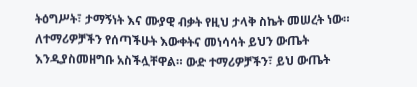ትዕግሥት፣ ታማኝነት እና ሙያዊ ብቃት የዚህ ታላቅ ስኬት መሠረት ነው። ለተማሪዎቻችን የሰጣችሁት እውቀትና መነሳሳት ይህን ውጤት እንዲያስመዘግቡ አስችሏቸዋል። ውድ ተማሪዎቻችን፣ ይህ ውጤት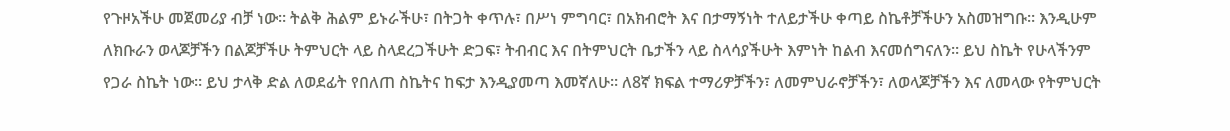የጉዞአችሁ መጀመሪያ ብቻ ነው። ትልቅ ሕልም ይኑራችሁ፣ በትጋት ቀጥሉ፣ በሥነ ምግባር፣ በአክብሮት እና በታማኝነት ተለይታችሁ ቀጣይ ስኬቶቻችሁን አስመዝግቡ። እንዲሁም ለክቡራን ወላጆቻችን በልጆቻችሁ ትምህርት ላይ ስላደረጋችሁት ድጋፍ፣ ትብብር እና በትምህርት ቤታችን ላይ ስላሳያችሁት እምነት ከልብ እናመሰግናለን። ይህ ስኬት የሁላችንም የጋራ ስኬት ነው። ይህ ታላቅ ድል ለወደፊት የበለጠ ስኬትና ከፍታ እንዲያመጣ እመኛለሁ። ለ8ኛ ክፍል ተማሪዎቻችን፣ ለመምህራኖቻችን፣ ለወላጆቻችን እና ለመላው የትምህርት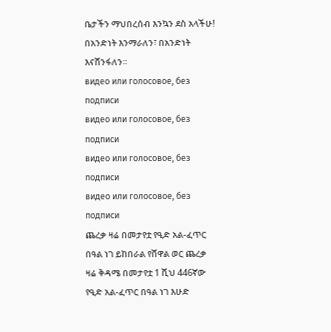ቤታችን ማህበረሰብ እንኳን ደስ አላችሁ! በአንድነት እንማራለን፣ በአንድነት እናሸንፋለን።
видео или голосовое, без подписи
видео или голосовое, без подписи
видео или голосовое, без подписи
видео или голосовое, без подписи
ጨረቃ ዛሬ በመታየቷ የዒድ አል-ፈጥር በዓል ነገ ይከበራል የሸዋል ወር ጨረቃ ዛሬ ቅዳሜ በመታየቷ 1 ሺህ 446ኛው የዒድ አል-ፈጥር በዓል ነገ እሁድ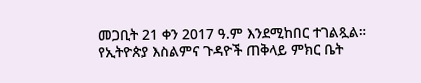መጋቢት 21 ቀን 2017 ዓ.ም እንደሚከበር ተገልጿል። የኢትዮጵያ እስልምና ጉዳዮች ጠቅላይ ምክር ቤት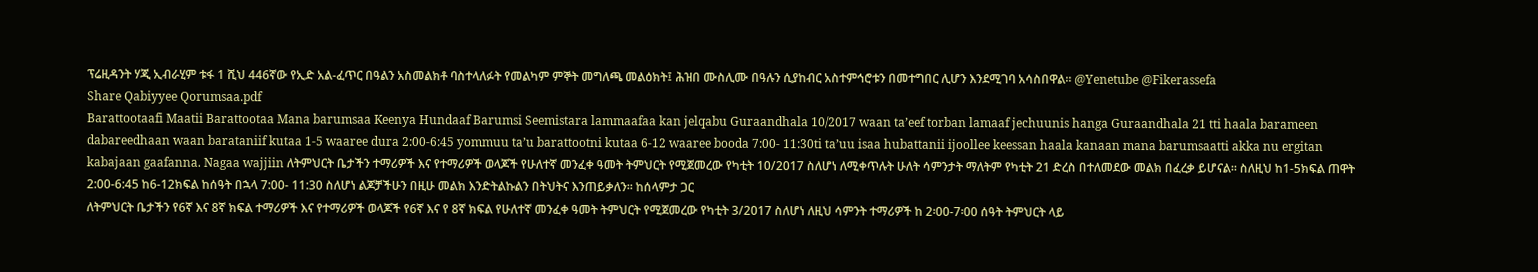ፕሬዚዳንት ሃጂ ኢብራሂም ቱፋ 1 ሺህ 446ኛው የኢድ አል-ፈጥር በዓልን አስመልክቶ ባስተላለፉት የመልካም ምኞት መግለጫ መልዕክት፤ ሕዝበ ሙስሊሙ በዓሉን ሲያከብር አስተምኅሮቱን በመተግበር ሊሆን እንደሚገባ አሳስበዋል፡፡ @Yenetube @Fikerassefa
Share Qabiyyee Qorumsaa.pdf
Barattootaafi Maatii Barattootaa Mana barumsaa Keenya Hundaaf Barumsi Seemistara lammaafaa kan jelqabu Guraandhala 10/2017 waan ta’eef torban lamaaf jechuunis hanga Guraandhala 21 tti haala barameen dabareedhaan waan barataniif kutaa 1-5 waaree dura 2:00-6:45 yommuu ta’u barattootni kutaa 6-12 waaree booda 7:00- 11:30ti ta’uu isaa hubattanii ijoollee keessan haala kanaan mana barumsaatti akka nu ergitan kabajaan gaafanna. Nagaa wajjiin ለትምህርት ቤታችን ተማሪዎች እና የተማሪዎች ወላጆች የሁለተኛ መንፈቀ ዓመት ትምህርት የሚጀመረው የካቲት 10/2017 ስለሆነ ለሚቀጥሉት ሁለት ሳምንታት ማለትም የካቲት 21 ድረስ በተለመደው መልክ በፈረቃ ይሆናል፡፡ ስለዚህ ከ1-5ክፍል ጠዋት 2:00-6:45 ከ6-12ክፍል ከሰዓት በኋላ 7:00- 11:30 ስለሆነ ልጆቻችሁን በዚሁ መልክ እንድትልኩልን በትህትና እንጠይቃለን፡፡ ከሰላምታ ጋር
ለትምህርት ቤታችን የ6ኛ እና 8ኛ ክፍል ተማሪዎች እና የተማሪዎች ወላጆች የ6ኛ እና የ 8ኛ ክፍል የሁለተኛ መንፈቀ ዓመት ትምህርት የሚጀመረው የካቲት 3/2017 ስለሆነ ለዚህ ሳምንት ተማሪዎች ከ 2፡00-7፡00 ሰዓት ትምህርት ላይ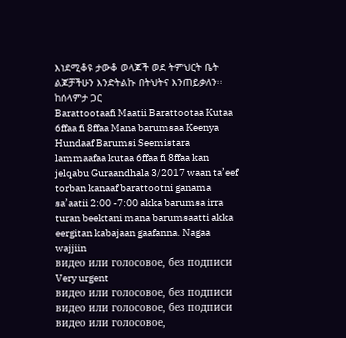እነደሚቆዩ ታውቆ ወላጆች ወደ ትምህርት ቤት ልጆቻችሁን እንድትልኩ በትህትና እንጠይቃለን፡፡ ከሰላምታ ጋር
Barattootaafi Maatii Barattootaa Kutaa 6ffaa fi 8ffaa Mana barumsaa Keenya Hundaaf Barumsi Seemistara lammaafaa kutaa 6ffaa fi 8ffaa kan jelqabu Guraandhala 3/2017 waan ta’eef torban kanaaf barattootni ganama sa’aatii 2:00 -7:00 akka barumsa irra turan beektani mana barumsaatti akka eergitan kabajaan gaafanna. Nagaa wajjiin
видео или голосовое, без подписи
Very urgent
видео или голосовое, без подписи
видео или голосовое, без подписи
видео или голосовое,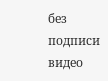без подписи
видео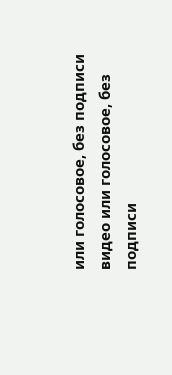или голосовое, без подписи
видео или голосовое, без подписи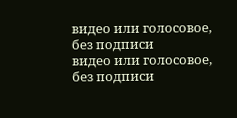видео или голосовое, без подписи
видео или голосовое, без подписи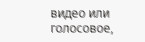видео или голосовое,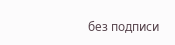без подписи